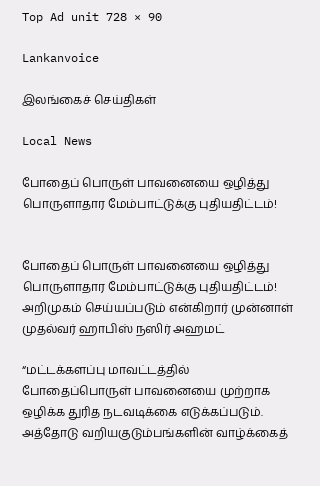Top Ad unit 728 × 90

Lankanvoice

இலங்கைச் செய்திகள்

Local News

போதைப் பொருள் பாவனையை ஒழித்து பொருளாதார மேம்பாட்டுக்கு புதியதிட்டம்!


போதைப் பொருள் பாவனையை ஒழித்து
பொருளாதார மேம்பாட்டுக்கு புதியதிட்டம்! அறிமுகம் செய்யப்படும் என்கிறார் முன்னாள் முதல்வர் ஹாபிஸ் நஸிர் அஹமட்

“மட்டக்களப்பு மாவட்டத்தில் போதைப்பொருள் பாவனையை முற்றாக ஒழிக்க துரித நடவடிக்கை எடுக்கப்படும். அத்தோடு வறியகுடும்பங்களின் வாழ்க்கைத்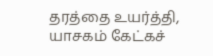தரத்தை உயர்த்தி, யாசகம் கேட்கச்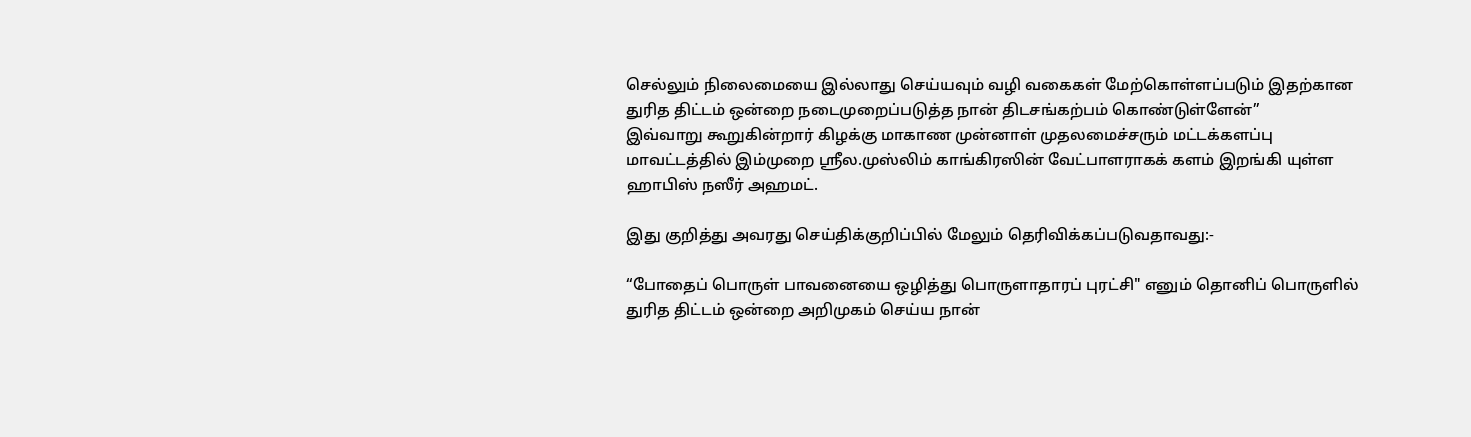செல்லும் நிலைமையை இல்லாது செய்யவும் வழி வகைகள் மேற்கொள்ளப்படும் இதற்கான துரித திட்டம் ஒன்றை நடைமுறைப்படுத்த நான் திடசங்கற்பம் கொண்டுள்ளேன்”
இவ்வாறு கூறுகின்றார் கிழக்கு மாகாண முன்னாள் முதலமைச்சரும் மட்டக்களப்பு மாவட்டத்தில் இம்முறை ஸ்ரீல.முஸ்லிம் காங்கிரஸின் வேட்பாளராகக் களம் இறங்கி யுள்ள ஹாபிஸ் நஸீர் அஹமட்.

இது குறித்து அவரது செய்திக்குறிப்பில் மேலும் தெரிவிக்கப்படுவதாவது:-

“போதைப் பொருள் பாவனையை ஒழித்து பொருளாதாரப் புரட்சி" எனும் தொனிப் பொருளில் துரித திட்டம் ஒன்றை அறிமுகம் செய்ய நான்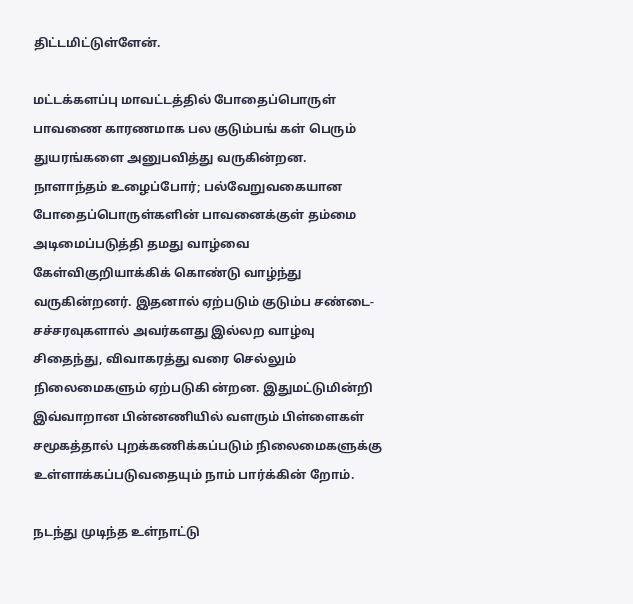திட்டமிட்டுள்ளேன்.

மட்டக்களப்பு மாவட்டத்தில் போதைப்பொருள் பாவணை காரணமாக பல குடும்பங் கள் பெரும் துயரங்களை அனுபவித்து வருகின்றன.
நாளாந்தம் உழைப்போர்; பல்வேறுவகையான போதைப்பொருள்களின் பாவனைக்குள் தம்மை அடிமைப்படுத்தி தமது வாழ்வை கேள்விகுறியாக்கிக் கொண்டு வாழ்ந்து வருகின்றனர். இதனால் ஏற்படும் குடும்ப சண்டை- சச்சரவுகளால் அவர்களது இல்லற வாழ்வு சிதைந்து, விவாகரத்து வரை செல்லும் நிலைமைகளும் ஏற்படுகி ன்றன. இதுமட்டுமின்றி இவ்வாறான பின்னணியில் வளரும் பிள்ளைகள் சமூகத்தால் புறக்கணிக்கப்படும் நிலைமைகளுக்கு உள்ளாக்கப்படுவதையும் நாம் பார்க்கின் றோம்.

நடந்து முடிந்த உள்நாட்டு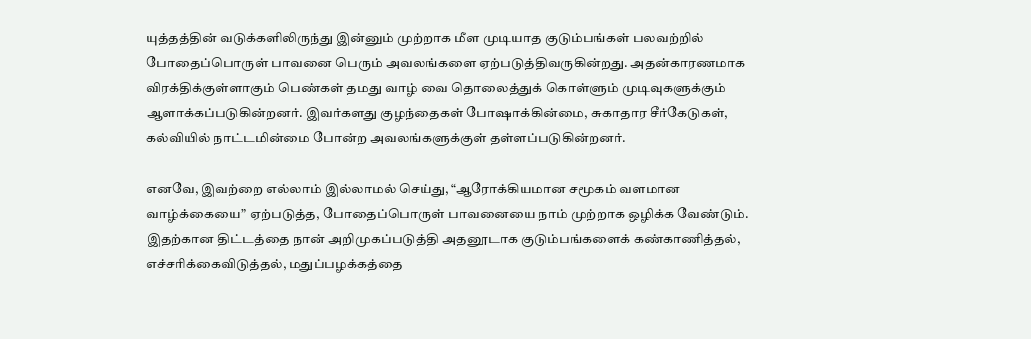யுத்தத்தின் வடுக்களிலிருந்து இன்னும் முற்றாக மீள முடியாத குடும்பங்கள் பலவற்றில் போதைப்பொருள் பாவனை பெரும் அவலங்களை ஏற்படுத்திவருகின்றது. அதன்காரணமாக விரக்திக்குள்ளாகும் பெண்கள் தமது வாழ் வை தொலைத்துக் கொள்ளும் முடிவுகளுக்கும் ஆளாக்கப்படுகின்றனர். இவர்களது குழந்தைகள் போஷாக்கின்மை, சுகாதார சீர்கேடுகள், கல்வியில் நாட்டமின்மை போன்ற அவலங்களுக்குள் தள்ளப்படுகின்றனர்.

எனவே, இவற்றை எல்லாம் இல்லாமல் செய்து, “ஆரோக்கியமான சமூகம் வளமான வாழ்க்கையை” ஏற்படுத்த, போதைப்பொருள் பாவனையை நாம் முற்றாக ஒழிக்க வேண்டும். இதற்கான திட்டத்தை நான் அறிமுகப்படுத்தி அதனூடாக குடும்பங்களைக் கண்காணித்தல், எச்சரிக்கைவிடுத்தல், மதுப்பழக்கத்தை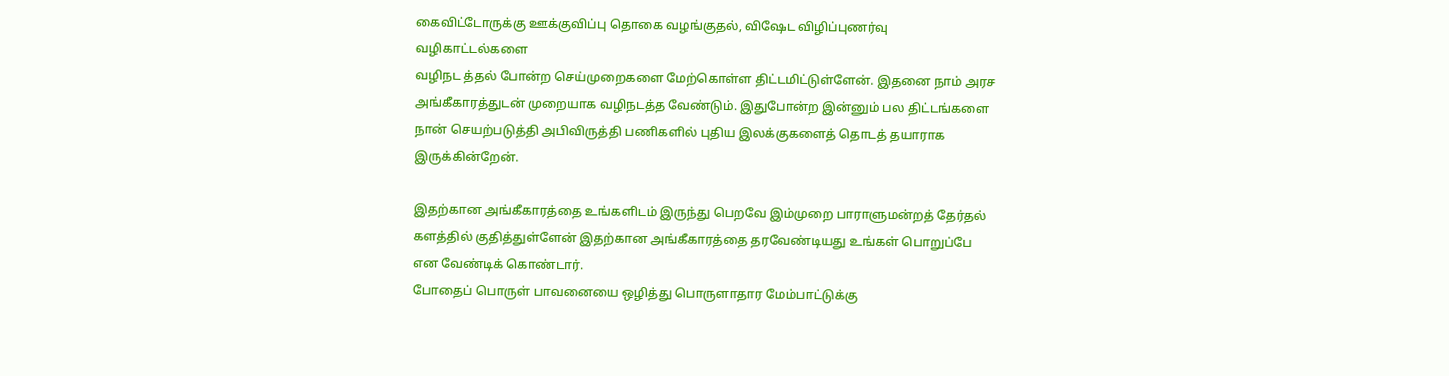கைவிட்டோருக்கு ஊக்குவிப்பு தொகை வழங்குதல், விஷேட விழிப்புணர்வு வழிகாட்டல்களை
வழிநட த்தல் போன்ற செய்முறைகளை மேற்கொள்ள திட்டமிட்டுள்ளேன். இதனை நாம் அரச அங்கீகாரத்துடன் முறையாக வழிநடத்த வேண்டும். இதுபோன்ற இன்னும் பல திட்டங்களை நான் செயற்படுத்தி அபிவிருத்தி பணிகளில் புதிய இலக்குகளைத் தொடத் தயாராக இருக்கின்றேன்.

இதற்கான அங்கீகாரத்தை உங்களிடம் இருந்து பெறவே இம்முறை பாராளுமன்றத் தேர்தல் களத்தில் குதித்துள்ளேன் இதற்கான அங்கீகாரத்தை தரவேண்டியது உங்கள் பொறுப்பே என வேண்டிக் கொண்டார்.
போதைப் பொருள் பாவனையை ஒழித்து பொருளாதார மேம்பாட்டுக்கு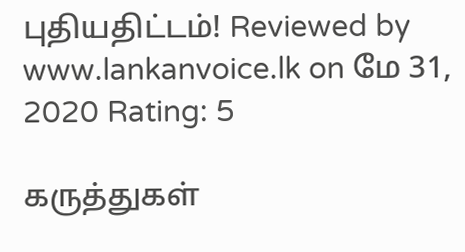புதியதிட்டம்! Reviewed by www.lankanvoice.lk on மே 31, 2020 Rating: 5

கருத்துகள்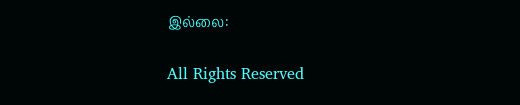இல்லை:

All Rights Reserved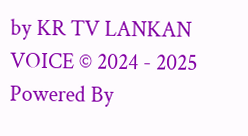by KR TV LANKAN VOICE © 2024 - 2025
Powered By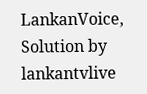LankanVoice, Solution by lankantvlive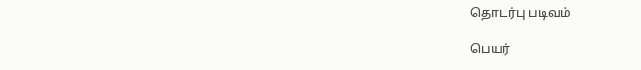தொடர்பு படிவம்

பெயர்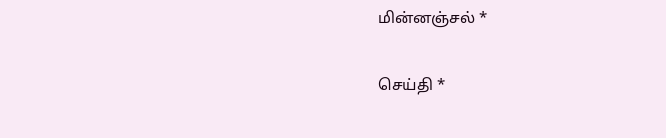மின்னஞ்சல் *

செய்தி *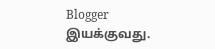Blogger இயக்குவது.